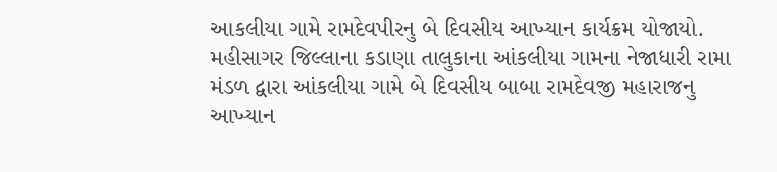આકલીયા ગામે રામદેવપીરનુ બે દિવસીય આખ્યાન કાર્યક્રમ યોજાયો.
મહીસાગર જિલ્લાના કડાણા તાલુકાના આંકલીયા ગામના નેજાધારી રામા મંડળ દ્વારા આંકલીયા ગામે બે દિવસીય બાબા રામદેવજી મહારાજનુ આખ્યાન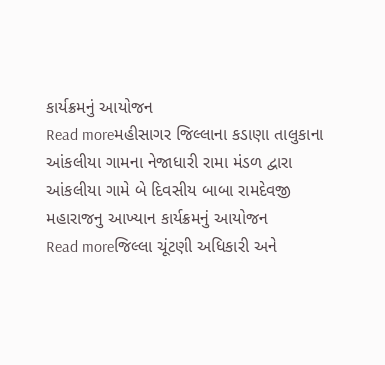કાર્યક્રમનું આયોજન
Read moreમહીસાગર જિલ્લાના કડાણા તાલુકાના આંકલીયા ગામના નેજાધારી રામા મંડળ દ્વારા આંકલીયા ગામે બે દિવસીય બાબા રામદેવજી મહારાજનુ આખ્યાન કાર્યક્રમનું આયોજન
Read moreજિલ્લા ચૂંટણી અધિકારી અને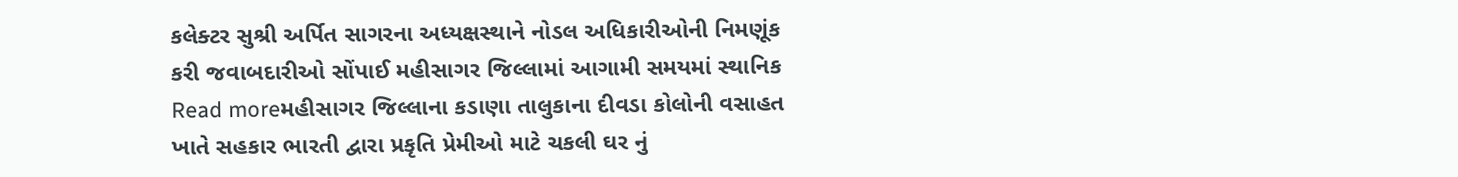કલેક્ટર સુશ્રી અર્પિત સાગરના અધ્યક્ષસ્થાને નોડલ અધિકારીઓની નિમણૂંક કરી જવાબદારીઓ સોંપાઈ મહીસાગર જિલ્લામાં આગામી સમયમાં સ્થાનિક
Read moreમહીસાગર જિલ્લાના કડાણા તાલુકાના દીવડા કોલોની વસાહત ખાતે સહકાર ભારતી દ્વારા પ્રકૃતિ પ્રેમીઓ માટે ચકલી ઘર નું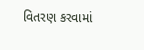વિતરણ કરવામાં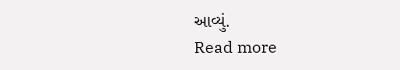આવ્યું.
Read more